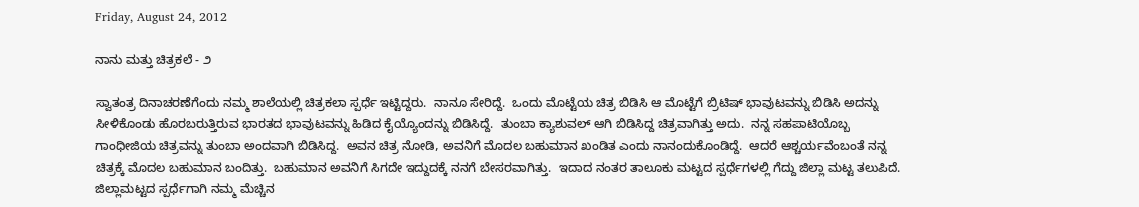Friday, August 24, 2012

ನಾನು ಮತ್ತು ಚಿತ್ರಕಲೆ - ೨

ಸ್ವಾತಂತ್ರ ದಿನಾಚರಣೆಗೆಂದು ನಮ್ಮ ಶಾಲೆಯಲ್ಲಿ ಚಿತ್ರಕಲಾ ಸ್ಪರ್ಧೆ ಇಟ್ಟಿದ್ದರು.  ನಾನೂ ಸೇರಿದ್ದೆ.  ಒಂದು ಮೊಟ್ಟೆಯ ಚಿತ್ರ ಬಿಡಿಸಿ ಆ ಮೊಟ್ಟೆಗೆ ಬ್ರಿಟಿಷ್ ಭಾವುಟವನ್ನು ಬಿಡಿಸಿ ಅದನ್ನು ಸೀಳಿಕೊಂಡು ಹೊರಬರುತ್ತಿರುವ ಭಾರತದ ಭಾವುಟವನ್ನು ಹಿಡಿದ ಕೈಯ್ಯೊಂದನ್ನು ಬಿಡಿಸಿದ್ದೆ.  ತುಂಬಾ ಕ್ಯಾಶುವಲ್ ಆಗಿ ಬಿಡಿಸಿದ್ದ ಚಿತ್ರವಾಗಿತ್ತು ಅದು.  ನನ್ನ ಸಹಪಾಟಿಯೊಬ್ಬ ಗಾಂಧೀಜಿಯ ಚಿತ್ರವನ್ನು ತುಂಬಾ ಅಂದವಾಗಿ ಬಿಡಿಸಿದ್ದ.  ಅವನ ಚಿತ್ರ ನೋಡಿ, ಅವನಿಗೆ ಮೊದಲ ಬಹುಮಾನ ಖಂಡಿತ ಎಂದು ನಾನಂದುಕೊಂಡಿದ್ದೆ.  ಆದರೆ ಆಶ್ಚರ್ಯವೆಂಬಂತೆ ನನ್ನ ಚಿತ್ರಕ್ಕೆ ಮೊದಲ ಬಹುಮಾನ ಬಂದಿತ್ತು.  ಬಹುಮಾನ ಅವನಿಗೆ ಸಿಗದೇ ಇದ್ದುದಕ್ಕೆ ನನಗೆ ಬೇಸರವಾಗಿತ್ತು.  ಇದಾದ ನಂತರ ತಾಲೂಕು ಮಟ್ಟದ ಸ್ಪರ್ಧೆಗಳಲ್ಲಿ ಗೆದ್ದು ಜಿಲ್ಲಾ ಮಟ್ಟ ತಲುಪಿದೆ.  ಜಿಲ್ಲಾಮಟ್ಟದ ಸ್ಪರ್ಧೆಗಾಗಿ ನಮ್ಮ ಮೆಚ್ಚಿನ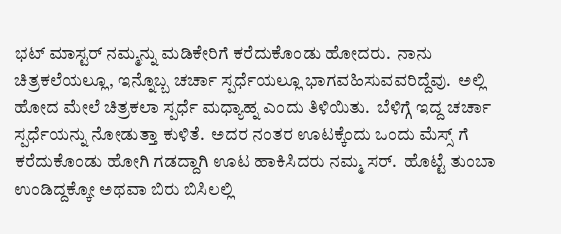ಭಟ್ ಮಾಸ್ಟರ್ ನಮ್ಮನ್ನು ಮಡಿಕೇರಿಗೆ ಕರೆದುಕೊಂಡು ಹೋದರು.  ನಾನು ಚಿತ್ರಕಲೆಯಲ್ಲೂ, ಇನ್ನೊಬ್ಬ ಚರ್ಚಾ ಸ್ಪರ್ಧೆಯಲ್ಲೂ ಭಾಗವಹಿಸುವವರಿದ್ದೆವು.  ಅಲ್ಲಿ ಹೋದ ಮೇಲೆ ಚಿತ್ರಕಲಾ ಸ್ಪರ್ಧೆ ಮಧ್ಯಾಹ್ನ ಎಂದು ತಿಳಿಯಿತು.  ಬೆಳಿಗ್ಗೆ ಇದ್ದ ಚರ್ಚಾ ಸ್ಪರ್ಧೆಯನ್ನು ನೋಡುತ್ತಾ ಕುಳಿತೆ.  ಅದರ ನಂತರ ಊಟಕ್ಕೆಂದು ಒಂದು ಮೆಸ್ಸ್ ಗೆ ಕರೆದುಕೊಂಡು ಹೋಗಿ ಗಡದ್ದಾಗಿ ಊಟ ಹಾಕಿಸಿದರು ನಮ್ಮ ಸರ್.  ಹೊಟ್ಟೆ ತುಂಬಾ ಉಂಡಿದ್ದಕ್ಕೋ ಅಥವಾ ಬಿರು ಬಿಸಿಲಲ್ಲಿ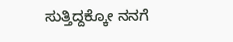ಸುತ್ತಿದ್ದಕ್ಕೋ ನನಗೆ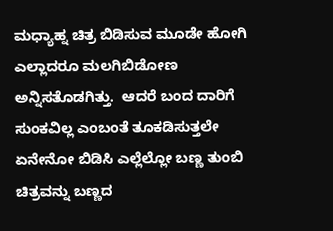ಮಧ್ಯಾಹ್ನ ಚಿತ್ರ ಬಿಡಿಸುವ ಮೂಡೇ ಹೋಗಿ ಎಲ್ಲಾದರೂ ಮಲಗಿಬಿಡೋಣ ಅನ್ನಿಸತೊಡಗಿತ್ತು.  ಆದರೆ ಬಂದ ದಾರಿಗೆ ಸುಂಕವಿಲ್ಲ ಎಂಬಂತೆ ತೂಕಡಿಸುತ್ತಲೇ ಏನೇನೋ ಬಿಡಿಸಿ ಎಲ್ಲೆಲ್ಲೋ ಬಣ್ಣ ತುಂಬಿ ಚಿತ್ರವನ್ನು ಬಣ್ಣದ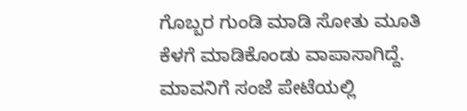ಗೊಬ್ಬರ ಗುಂಡಿ ಮಾಡಿ ಸೋತು ಮೂತಿ ಕೆಳಗೆ ಮಾಡಿಕೊಂಡು ವಾಪಾಸಾಗಿದ್ದೆ.  ಮಾವನಿಗೆ ಸಂಜೆ ಪೇಟೆಯಲ್ಲಿ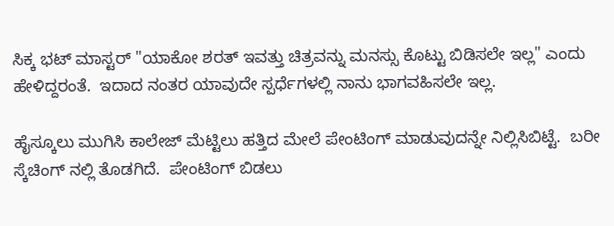ಸಿಕ್ಕ ಭಟ್ ಮಾಸ್ಟರ್ "ಯಾಕೋ ಶರತ್ ಇವತ್ತು ಚಿತ್ರವನ್ನು ಮನಸ್ಸು ಕೊಟ್ಟು ಬಿಡಿಸಲೇ ಇಲ್ಲ" ಎಂದು ಹೇಳಿದ್ದರಂತೆ.  ಇದಾದ ನಂತರ ಯಾವುದೇ ಸ್ಪರ್ಧೆಗಳಲ್ಲಿ ನಾನು ಭಾಗವಹಿಸಲೇ ಇಲ್ಲ.

ಹೈಸ್ಕೂಲು ಮುಗಿಸಿ ಕಾಲೇಜ್ ಮೆಟ್ಟಿಲು ಹತ್ತಿದ ಮೇಲೆ ಪೇಂಟಿಂಗ್ ಮಾಡುವುದನ್ನೇ ನಿಲ್ಲಿಸಿಬಿಟ್ಟೆ.  ಬರೀ ಸ್ಕೆಚಿಂಗ್ ನಲ್ಲಿ ತೊಡಗಿದೆ.  ಪೇಂಟಿಂಗ್ ಬಿಡಲು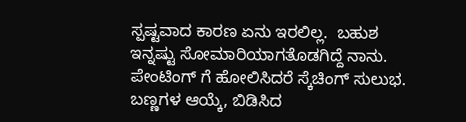ಸ್ಪಷ್ಟವಾದ ಕಾರಣ ಏನು ಇರಲಿಲ್ಲ.  ಬಹುಶ ಇನ್ನಷ್ಟು ಸೋಮಾರಿಯಾಗತೊಡಗಿದ್ದೆ ನಾನು.  ಪೇಂಟಿಂಗ್ ಗೆ ಹೋಲಿಸಿದರೆ ಸ್ಕೆಚಿಂಗ್ ಸುಲುಭ.  ಬಣ್ಣಗಳ ಆಯ್ಕೆ, ಬಿಡಿಸಿದ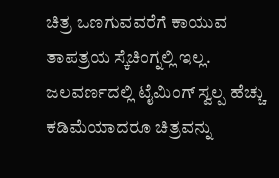ಚಿತ್ರ ಒಣಗುವವರೆಗೆ ಕಾಯುವ ತಾಪತ್ರಯ ಸ್ಕೆಚಿಂಗ್ನಲ್ಲಿ ಇಲ್ಲ.  ಜಲವರ್ಣದಲ್ಲಿ ಟೈಮಿಂಗ್ ಸ್ವಲ್ಪ ಹೆಚ್ಚು ಕಡಿಮೆಯಾದರೂ ಚಿತ್ರವನ್ನು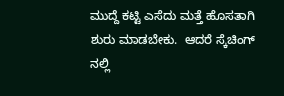ಮುದ್ದೆ ಕಟ್ಟಿ ಎಸೆದು ಮತ್ತೆ ಹೊಸತಾಗಿ ಶುರು ಮಾಡಬೇಕು.  ಆದರೆ ಸ್ಕೆಚಿಂಗ್ ನಲ್ಲಿ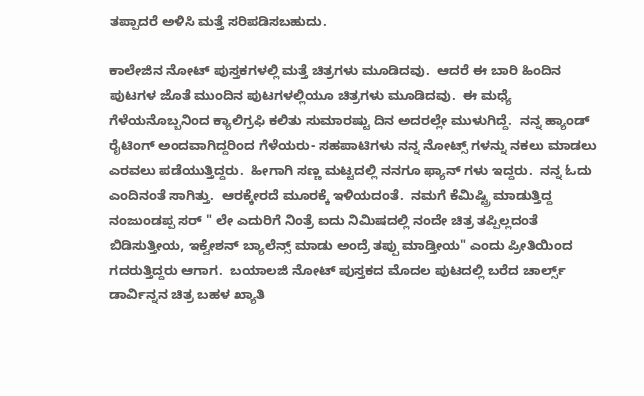ತಪ್ಪಾದರೆ ಅಳಿಸಿ ಮತ್ತೆ ಸರಿಪಡಿಸಬಹುದು.

ಕಾಲೇಜಿನ ನೋಟ್ ಪುಸ್ತಕಗಳಲ್ಲಿ ಮತ್ತೆ ಚಿತ್ರಗಳು ಮೂಡಿದವು.  ಆದರೆ ಈ ಬಾರಿ ಹಿಂದಿನ ಪುಟಗಳ ಜೊತೆ ಮುಂದಿನ ಪುಟಗಳಲ್ಲಿಯೂ ಚಿತ್ರಗಳು ಮೂಡಿದವು.  ಈ ಮಧ್ಯೆ ಗೆಳೆಯನೊಬ್ಬನಿಂದ ಕ್ಯಾಲಿಗ್ರಫಿ ಕಲಿತು ಸುಮಾರಷ್ಟು ದಿನ ಅದರಲ್ಲೇ ಮುಳುಗಿದ್ದೆ.  ನನ್ನ ಹ್ಯಾಂಡ್ ರೈಟಿಂಗ್ ಅಂದವಾಗಿದ್ದರಿಂದ ಗೆಳೆಯರು- ಸಹಪಾಟಿಗಳು ನನ್ನ ನೋಟ್ಸ್ ಗಳನ್ನು ನಕಲು ಮಾಡಲು ಎರವಲು ಪಡೆಯುತ್ತಿದ್ದರು.  ಹೀಗಾಗಿ ಸಣ್ಣ ಮಟ್ಟದಲ್ಲಿ ನನಗೂ ಫ್ಯಾನ್ ಗಳು ಇದ್ದರು.  ನನ್ನ ಓದು ಎಂದಿನಂತೆ ಸಾಗಿತ್ತು.  ಆರಕ್ಕೇರದೆ ಮೂರಕ್ಕೆ ಇಳಿಯದಂತೆ.  ನಮಗೆ ಕೆಮಿಷ್ಟ್ರಿ ಮಾಡುತ್ತಿದ್ದ ನಂಜುಂಡಪ್ಪ ಸರ್ " ಲೇ ಎದುರಿಗೆ ನಿಂತ್ರೆ ಐದು ನಿಮಿಷದಲ್ಲಿ ನಂದೇ ಚಿತ್ರ ತಪ್ಪಿಲ್ಲದಂತೆ ಬಿಡಿಸುತ್ತೀಯ, ಇಕ್ವೇಶನ್ ಬ್ಯಾಲೆನ್ಸ್ ಮಾಡು ಅಂದ್ರೆ ತಪ್ಪು ಮಾಡ್ತೀಯ" ಎಂದು ಪ್ರೀತಿಯಿಂದ ಗದರುತ್ತಿದ್ದರು ಆಗಾಗ.  ಬಯಾಲಜಿ ನೋಟ್ ಪುಸ್ತಕದ ಮೊದಲ ಪುಟದಲ್ಲಿ ಬರೆದ ಚಾರ್ಲ್ಸ್ ಡಾರ್ವಿನ್ನನ ಚಿತ್ರ ಬಹಳ ಖ್ಯಾತಿ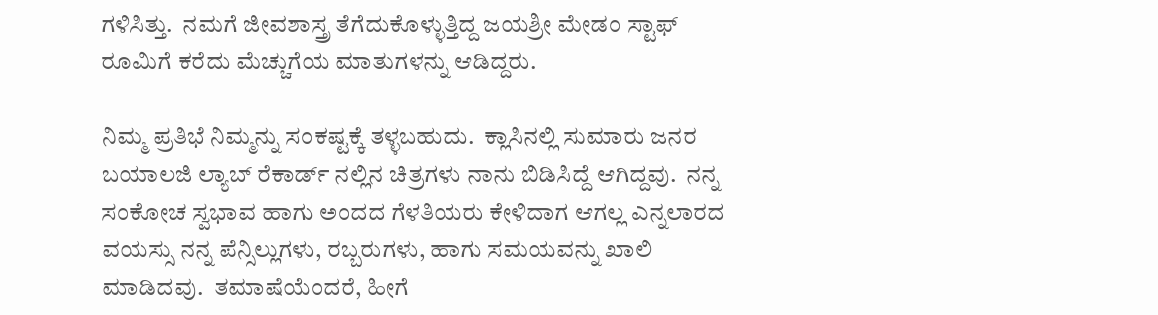ಗಳಿಸಿತ್ತು.  ನಮಗೆ ಜೀವಶಾಸ್ತ್ರ ತೆಗೆದುಕೊಳ್ಳುತ್ತಿದ್ದ ಜಯಶ್ರೀ ಮೇಡಂ ಸ್ಟಾಫ್ ರೂಮಿಗೆ ಕರೆದು ಮೆಚ್ಚುಗೆಯ ಮಾತುಗಳನ್ನು ಆಡಿದ್ದರು.

ನಿಮ್ಮ ಪ್ರತಿಭೆ ನಿಮ್ಮನ್ನು ಸಂಕಷ್ಟಕ್ಕೆ ತಳ್ಳಬಹುದು.  ಕ್ಲಾಸಿನಲ್ಲಿ ಸುಮಾರು ಜನರ ಬಯಾಲಜಿ ಲ್ಯಾಬ್ ರೆಕಾರ್ಡ್ ನಲ್ಲಿನ ಚಿತ್ರಗಳು ನಾನು ಬಿಡಿಸಿದ್ದೆ ಆಗಿದ್ದವು.  ನನ್ನ ಸಂಕೋಚ ಸ್ವಭಾವ ಹಾಗು ಅಂದದ ಗೆಳತಿಯರು ಕೇಳಿದಾಗ ಆಗಲ್ಲ ಎನ್ನಲಾರದ ವಯಸ್ಸು ನನ್ನ ಪೆನ್ಸಿಲ್ಲುಗಳು, ರಬ್ಬರುಗಳು, ಹಾಗು ಸಮಯವನ್ನು ಖಾಲಿ ಮಾಡಿದವು.  ತಮಾಷೆಯೆಂದರೆ, ಹೀಗೆ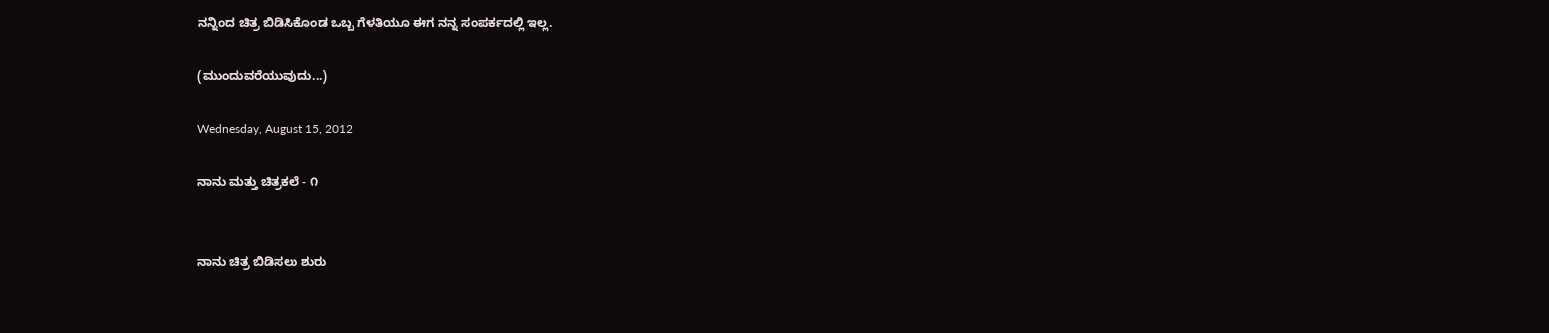ನನ್ನಿಂದ ಚಿತ್ರ ಬಿಡಿಸಿಕೊಂಡ ಒಬ್ಬ ಗೆಳತಿಯೂ ಈಗ ನನ್ನ ಸಂಪರ್ಕದಲ್ಲಿ ಇಲ್ಲ.

(ಮುಂದುವರೆಯುವುದು...)

Wednesday, August 15, 2012

ನಾನು ಮತ್ತು ಚಿತ್ರಕಲೆ - ೧


ನಾನು ಚಿತ್ರ ಬಿಡಿಸಲು ಶುರು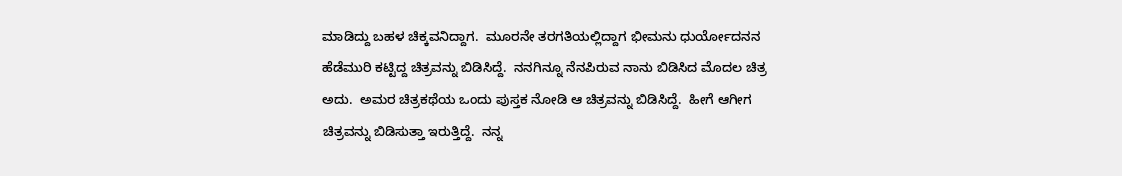ಮಾಡಿದ್ದು ಬಹಳ ಚಿಕ್ಕವನಿದ್ದಾಗ.  ಮೂರನೇ ತರಗತಿಯಲ್ಲಿದ್ದಾಗ ಭೀಮನು ಧುರ್ಯೋದನನ ಹೆಡೆಮುರಿ ಕಟ್ಟಿದ್ದ ಚಿತ್ರವನ್ನು ಬಿಡಿಸಿದ್ದೆ.  ನನಗಿನ್ನೂ ನೆನಪಿರುವ ನಾನು ಬಿಡಿಸಿದ ಮೊದಲ ಚಿತ್ರ ಅದು.  ಅಮರ ಚಿತ್ರಕಥೆಯ ಒಂದು ಪುಸ್ತಕ ನೋಡಿ ಆ ಚಿತ್ರವನ್ನು ಬಿಡಿಸಿದ್ದೆ.  ಹೀಗೆ ಆಗೀಗ ಚಿತ್ರವನ್ನು ಬಿಡಿಸುತ್ತಾ ಇರುತ್ತಿದ್ದೆ.  ನನ್ನ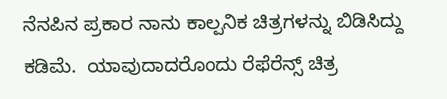ನೆನಪಿನ ಪ್ರಕಾರ ನಾನು ಕಾಲ್ಪನಿಕ ಚಿತ್ರಗಳನ್ನು ಬಿಡಿಸಿದ್ದು ಕಡಿಮೆ.  ಯಾವುದಾದರೊಂದು ರೆಫೆರೆನ್ಸ್ ಚಿತ್ರ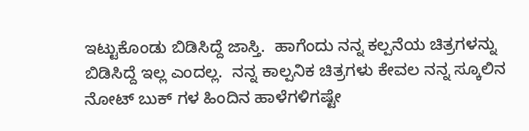ಇಟ್ಟುಕೊಂಡು ಬಿಡಿಸಿದ್ದೆ ಜಾಸ್ತಿ.  ಹಾಗೆಂದು ನನ್ನ ಕಲ್ಪನೆಯ ಚಿತ್ರಗಳನ್ನು ಬಿಡಿಸಿದ್ದೆ ಇಲ್ಲ ಎಂದಲ್ಲ.  ನನ್ನ ಕಾಲ್ಪನಿಕ ಚಿತ್ರಗಳು ಕೇವಲ ನನ್ನ ಸ್ಕೂಲಿನ ನೋಟ್ ಬುಕ್ ಗಳ ಹಿಂದಿನ ಹಾಳೆಗಳಿಗಷ್ಟೇ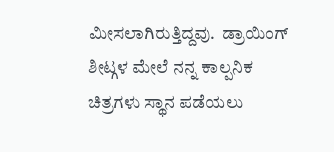ಮೀಸಲಾಗಿರುತ್ತಿದ್ದವು.  ಡ್ರಾಯಿಂಗ್ ಶೀಟ್ಗಳ ಮೇಲೆ ನನ್ನ ಕಾಲ್ಪನಿಕ ಚಿತ್ರಗಳು ಸ್ಥಾನ ಪಡೆಯಲು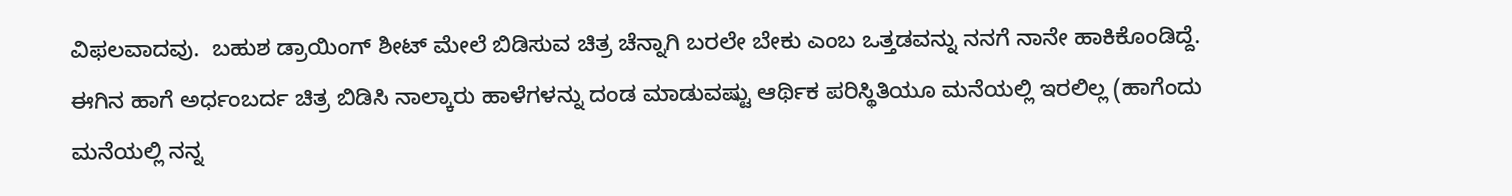ವಿಫಲವಾದವು.  ಬಹುಶ ಡ್ರಾಯಿಂಗ್ ಶೀಟ್ ಮೇಲೆ ಬಿಡಿಸುವ ಚಿತ್ರ ಚೆನ್ನಾಗಿ ಬರಲೇ ಬೇಕು ಎಂಬ ಒತ್ತಡವನ್ನು ನನಗೆ ನಾನೇ ಹಾಕಿಕೊಂಡಿದ್ದೆ.  ಈಗಿನ ಹಾಗೆ ಅರ್ಧಂಬರ್ದ ಚಿತ್ರ ಬಿಡಿಸಿ ನಾಲ್ಕಾರು ಹಾಳೆಗಳನ್ನು ದಂಡ ಮಾಡುವಷ್ಟು ಆರ್ಥಿಕ ಪರಿಸ್ಥಿತಿಯೂ ಮನೆಯಲ್ಲಿ ಇರಲಿಲ್ಲ (ಹಾಗೆಂದು ಮನೆಯಲ್ಲಿ ನನ್ನ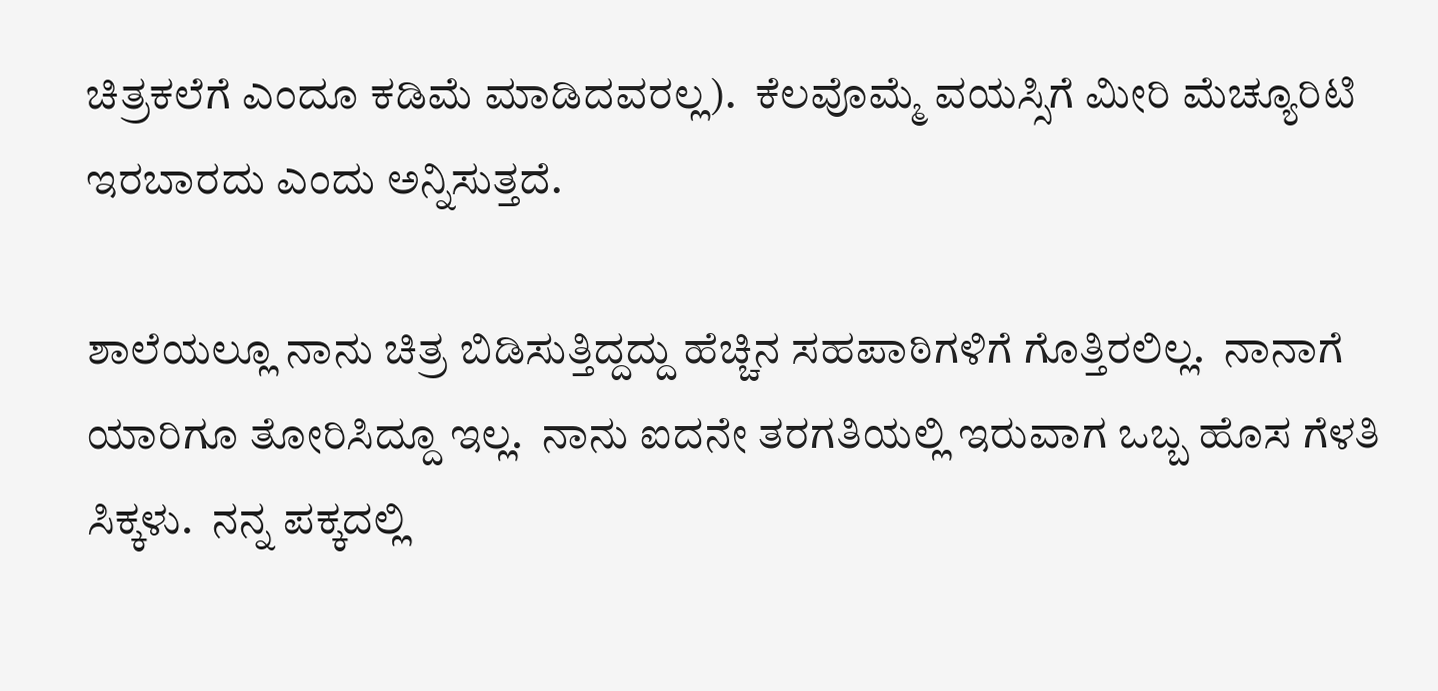ಚಿತ್ರಕಲೆಗೆ ಎಂದೂ ಕಡಿಮೆ ಮಾಡಿದವರಲ್ಲ).  ಕೆಲವೊಮ್ಮೆ ವಯಸ್ಸಿಗೆ ಮೀರಿ ಮೆಚ್ಯೂರಿಟಿ ಇರಬಾರದು ಎಂದು ಅನ್ನಿಸುತ್ತದೆ.

ಶಾಲೆಯಲ್ಲೂ ನಾನು ಚಿತ್ರ ಬಿಡಿಸುತ್ತಿದ್ದದ್ದು ಹೆಚ್ಚಿನ ಸಹಪಾಠಿಗಳಿಗೆ ಗೊತ್ತಿರಲಿಲ್ಲ.  ನಾನಾಗೆ ಯಾರಿಗೂ ತೋರಿಸಿದ್ದೂ ಇಲ್ಲ.  ನಾನು ಐದನೇ ತರಗತಿಯಲ್ಲಿ ಇರುವಾಗ ಒಬ್ಬ ಹೊಸ ಗೆಳತಿ ಸಿಕ್ಕಳು.  ನನ್ನ ಪಕ್ಕದಲ್ಲಿ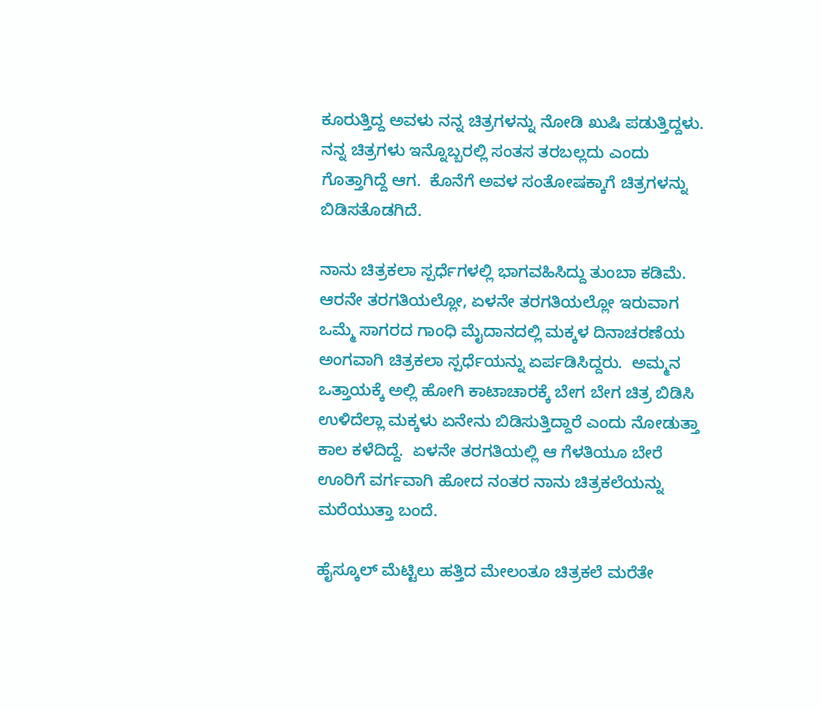ಕೂರುತ್ತಿದ್ದ ಅವಳು ನನ್ನ ಚಿತ್ರಗಳನ್ನು ನೋಡಿ ಖುಷಿ ಪಡುತ್ತಿದ್ದಳು.  ನನ್ನ ಚಿತ್ರಗಳು ಇನ್ನೊಬ್ಬರಲ್ಲಿ ಸಂತಸ ತರಬಲ್ಲದು ಎಂದು ಗೊತ್ತಾಗಿದ್ದೆ ಆಗ.  ಕೊನೆಗೆ ಅವಳ ಸಂತೋಷಕ್ಕಾಗೆ ಚಿತ್ರಗಳನ್ನು ಬಿಡಿಸತೊಡಗಿದೆ.

ನಾನು ಚಿತ್ರಕಲಾ ಸ್ಪರ್ಧೆಗಳಲ್ಲಿ ಭಾಗವಹಿಸಿದ್ದು ತುಂಬಾ ಕಡಿಮೆ.  ಆರನೇ ತರಗತಿಯಲ್ಲೋ, ಏಳನೇ ತರಗತಿಯಲ್ಲೋ ಇರುವಾಗ ಒಮ್ಮೆ ಸಾಗರದ ಗಾಂಧಿ ಮೈದಾನದಲ್ಲಿ ಮಕ್ಕಳ ದಿನಾಚರಣೆಯ ಅಂಗವಾಗಿ ಚಿತ್ರಕಲಾ ಸ್ಪರ್ಧೆಯನ್ನು ಏರ್ಪಡಿಸಿದ್ದರು.  ಅಮ್ಮನ ಒತ್ತಾಯಕ್ಕೆ ಅಲ್ಲಿ ಹೋಗಿ ಕಾಟಾಚಾರಕ್ಕೆ ಬೇಗ ಬೇಗ ಚಿತ್ರ ಬಿಡಿಸಿ ಉಳಿದೆಲ್ಲಾ ಮಕ್ಕಳು ಏನೇನು ಬಿಡಿಸುತ್ತಿದ್ದಾರೆ ಎಂದು ನೋಡುತ್ತಾ ಕಾಲ ಕಳೆದಿದ್ದೆ.  ಏಳನೇ ತರಗತಿಯಲ್ಲಿ ಆ ಗೆಳತಿಯೂ ಬೇರೆ ಊರಿಗೆ ವರ್ಗವಾಗಿ ಹೋದ ನಂತರ ನಾನು ಚಿತ್ರಕಲೆಯನ್ನು ಮರೆಯುತ್ತಾ ಬಂದೆ.

ಹೈಸ್ಕೂಲ್ ಮೆಟ್ಟಿಲು ಹತ್ತಿದ ಮೇಲಂತೂ ಚಿತ್ರಕಲೆ ಮರೆತೇ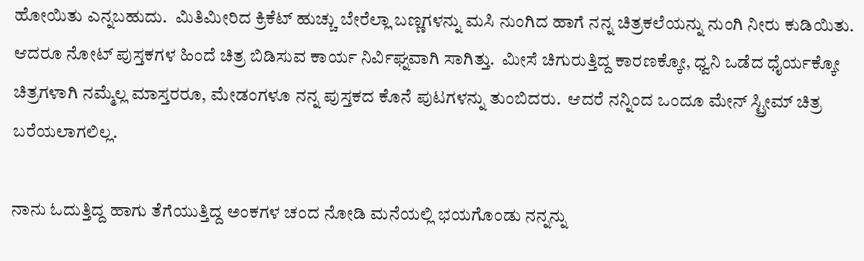ಹೋಯಿತು ಎನ್ನಬಹುದು.  ಮಿತಿಮೀರಿದ ಕ್ರಿಕೆಟ್ ಹುಚ್ಚು ಬೇರೆಲ್ಲಾ ಬಣ್ಣಗಳನ್ನು ಮಸಿ ನುಂಗಿದ ಹಾಗೆ ನನ್ನ ಚಿತ್ರಕಲೆಯನ್ನು ನುಂಗಿ ನೀರು ಕುಡಿಯಿತು.  ಆದರೂ ನೋಟ್ ಪುಸ್ತಕಗಳ ಹಿಂದೆ ಚಿತ್ರ ಬಿಡಿಸುವ ಕಾರ್ಯ ನಿರ್ವಿಘ್ನವಾಗಿ ಸಾಗಿತ್ತು.  ಮೀಸೆ ಚಿಗುರುತ್ತಿದ್ದ ಕಾರಣಕ್ಕೋ, ಧ್ವನಿ ಒಡೆದ ಧೈರ್ಯಕ್ಕೋ ಚಿತ್ರಗಳಾಗಿ ನಮ್ಮೆಲ್ಲ ಮಾಸ್ತರರೂ, ಮೇಡಂಗಳೂ ನನ್ನ ಪುಸ್ತಕದ ಕೊನೆ ಪುಟಗಳನ್ನು ತುಂಬಿದರು.  ಆದರೆ ನನ್ನಿಂದ ಒಂದೂ ಮೇನ್ ಸ್ಟ್ರೀಮ್ ಚಿತ್ರ ಬರೆಯಲಾಗಲಿಲ್ಲ.

ನಾನು ಓದುತ್ತಿದ್ದ ಹಾಗು ತೆಗೆಯುತ್ತಿದ್ದ ಅಂಕಗಳ ಚಂದ ನೋಡಿ ಮನೆಯಲ್ಲಿ ಭಯಗೊಂಡು ನನ್ನನ್ನು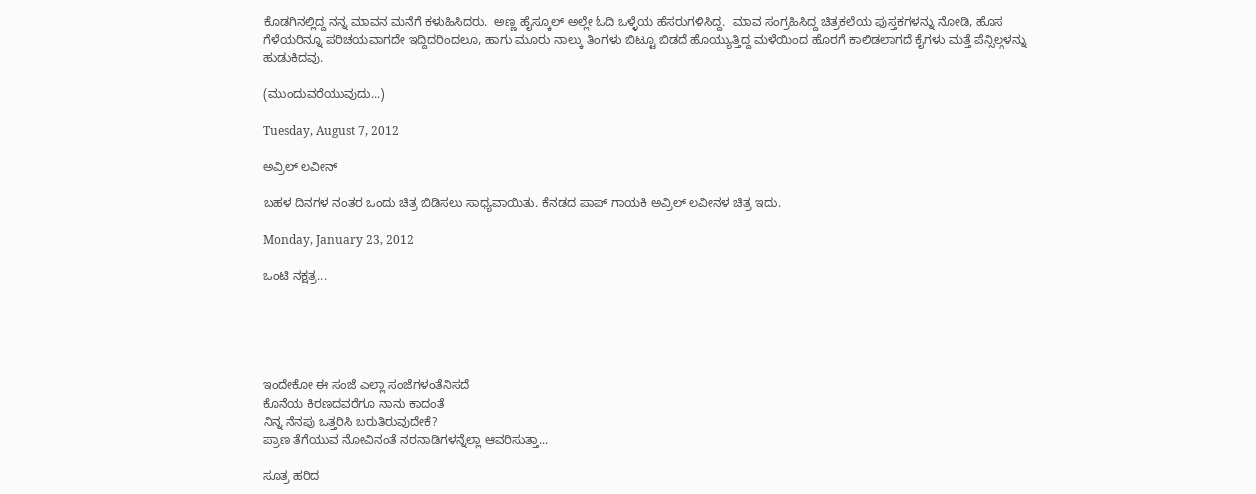ಕೊಡಗಿನಲ್ಲಿದ್ದ ನನ್ನ ಮಾವನ ಮನೆಗೆ ಕಳುಹಿಸಿದರು.  ಅಣ್ಣ ಹೈಸ್ಕೂಲ್ ಅಲ್ಲೇ ಓದಿ ಒಳ್ಳೆಯ ಹೆಸರುಗಳಿಸಿದ್ದ.  ಮಾವ ಸಂಗ್ರಹಿಸಿದ್ದ ಚಿತ್ರಕಲೆಯ ಪುಸ್ತಕಗಳನ್ನು ನೋಡಿ, ಹೊಸ ಗೆಳೆಯರಿನ್ನೂ ಪರಿಚಯವಾಗದೇ ಇದ್ದಿದರಿಂದಲೂ, ಹಾಗು ಮೂರು ನಾಲ್ಕು ತಿಂಗಳು ಬಿಟ್ಟೂ ಬಿಡದೆ ಹೊಯ್ಯುತ್ತಿದ್ದ ಮಳೆಯಿಂದ ಹೊರಗೆ ಕಾಲಿಡಲಾಗದೆ ಕೈಗಳು ಮತ್ತೆ ಪೆನ್ಸಿಲ್ಗಳನ್ನು ಹುಡುಕಿದವು.

(ಮುಂದುವರೆಯುವುದು...)

Tuesday, August 7, 2012

ಅವ್ರಿಲ್ ಲವೀನ್

ಬಹಳ ದಿನಗಳ ನಂತರ ಒಂದು ಚಿತ್ರ ಬಿಡಿಸಲು ಸಾಧ್ಯವಾಯಿತು. ಕೆನಡದ ಪಾಪ್ ಗಾಯಕಿ ಅವ್ರಿಲ್ ಲವೀನಳ ಚಿತ್ರ ಇದು.

Monday, January 23, 2012

ಒಂಟಿ ನಕ್ಷತ್ರ...





ಇಂದೇಕೋ ಈ ಸಂಜೆ ಎಲ್ಲಾ ಸಂಜೆಗಳಂತೆನಿಸದೆ
ಕೊನೆಯ ಕಿರಣದವರೆಗೂ ನಾನು ಕಾದಂತೆ
ನಿನ್ನ ನೆನಪು ಒತ್ತರಿಸಿ ಬರುತಿರುವುದೇಕೆ?
ಪ್ರಾಣ ತೆಗೆಯುವ ನೋವಿನಂತೆ ನರನಾಡಿಗಳನ್ನೆಲ್ಲಾ ಆವರಿಸುತ್ತಾ...

ಸೂತ್ರ ಹರಿದ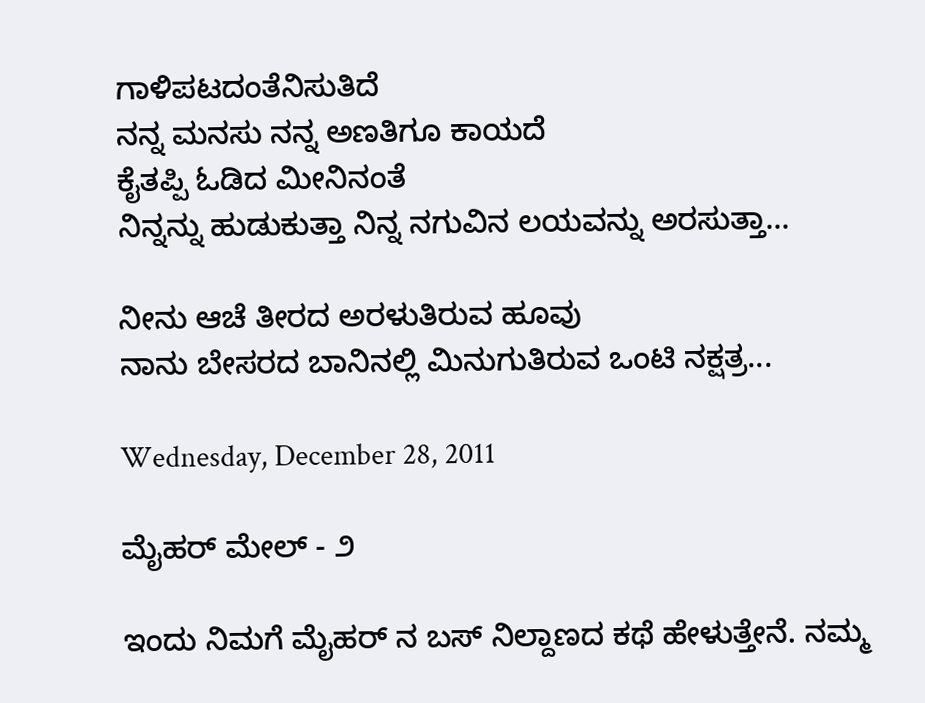ಗಾಳಿಪಟದಂತೆನಿಸುತಿದೆ
ನನ್ನ ಮನಸು ನನ್ನ ಅಣತಿಗೂ ಕಾಯದೆ
ಕೈತಪ್ಪಿ ಓಡಿದ ಮೀನಿನಂತೆ
ನಿನ್ನನ್ನು ಹುಡುಕುತ್ತಾ ನಿನ್ನ ನಗುವಿನ ಲಯವನ್ನು ಅರಸುತ್ತಾ...

ನೀನು ಆಚೆ ತೀರದ ಅರಳುತಿರುವ ಹೂವು
ನಾನು ಬೇಸರದ ಬಾನಿನಲ್ಲಿ ಮಿನುಗುತಿರುವ ಒಂಟಿ ನಕ್ಷತ್ರ...

Wednesday, December 28, 2011

ಮೈಹರ್ ಮೇಲ್ - ೨

ಇಂದು ನಿಮಗೆ ಮೈಹರ್ ನ ಬಸ್ ನಿಲ್ದಾಣದ ಕಥೆ ಹೇಳುತ್ತೇನೆ. ನಮ್ಮ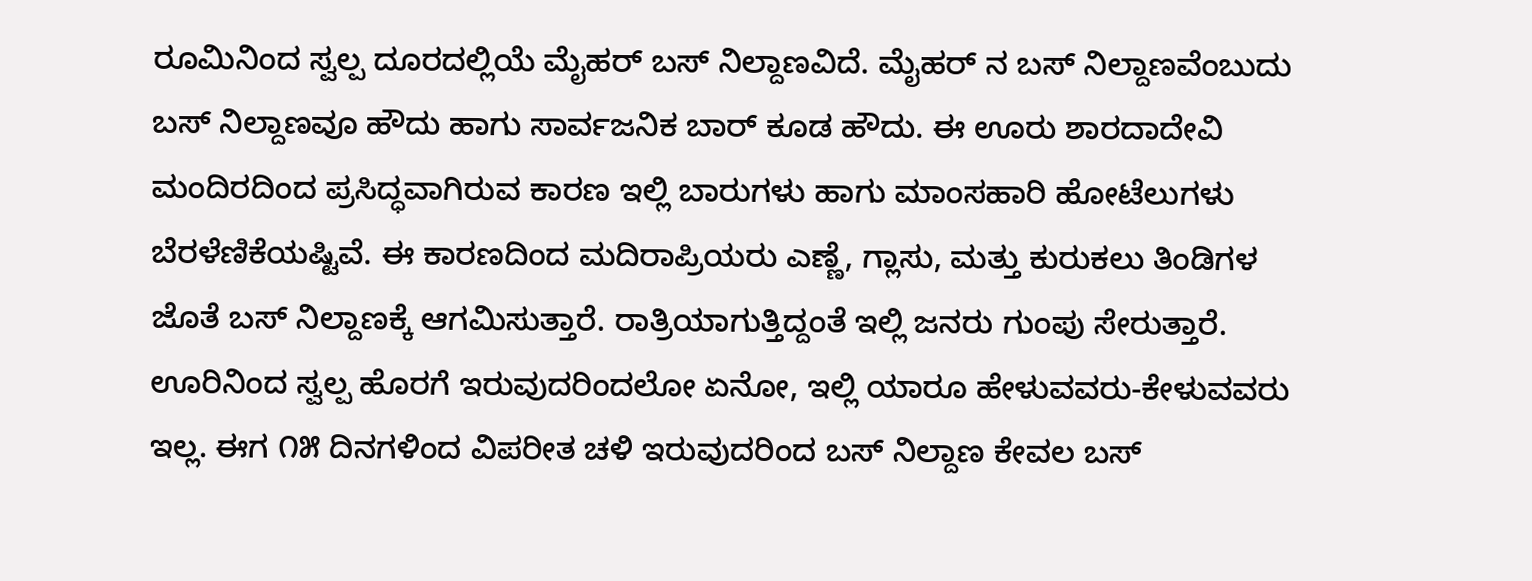ರೂಮಿನಿಂದ ಸ್ವಲ್ಪ ದೂರದಲ್ಲಿಯೆ ಮೈಹರ್ ಬಸ್ ನಿಲ್ದಾಣವಿದೆ. ಮೈಹರ್ ನ ಬಸ್ ನಿಲ್ದಾಣವೆಂಬುದು ಬಸ್ ನಿಲ್ದಾಣವೂ ಹೌದು ಹಾಗು ಸಾರ್ವಜನಿಕ ಬಾರ್ ಕೂಡ ಹೌದು. ಈ ಊರು ಶಾರದಾದೇವಿ ಮಂದಿರದಿಂದ ಪ್ರಸಿದ್ಧವಾಗಿರುವ ಕಾರಣ ಇಲ್ಲಿ ಬಾರುಗಳು ಹಾಗು ಮಾಂಸಹಾರಿ ಹೋಟೆಲುಗಳು ಬೆರಳೆಣಿಕೆಯಷ್ಟಿವೆ. ಈ ಕಾರಣದಿಂದ ಮದಿರಾಪ್ರಿಯರು ಎಣ್ಣೆ, ಗ್ಲಾಸು, ಮತ್ತು ಕುರುಕಲು ತಿಂಡಿಗಳ ಜೊತೆ ಬಸ್ ನಿಲ್ದಾಣಕ್ಕೆ ಆಗಮಿಸುತ್ತಾರೆ. ರಾತ್ರಿಯಾಗುತ್ತಿದ್ದಂತೆ ಇಲ್ಲಿ ಜನರು ಗುಂಪು ಸೇರುತ್ತಾರೆ. ಊರಿನಿಂದ ಸ್ವಲ್ಪ ಹೊರಗೆ ಇರುವುದರಿಂದಲೋ ಏನೋ, ಇಲ್ಲಿ ಯಾರೂ ಹೇಳುವವರು-ಕೇಳುವವರು ಇಲ್ಲ. ಈಗ ೧೫ ದಿನಗಳಿಂದ ವಿಪರೀತ ಚಳಿ ಇರುವುದರಿಂದ ಬಸ್ ನಿಲ್ದಾಣ ಕೇವಲ ಬಸ್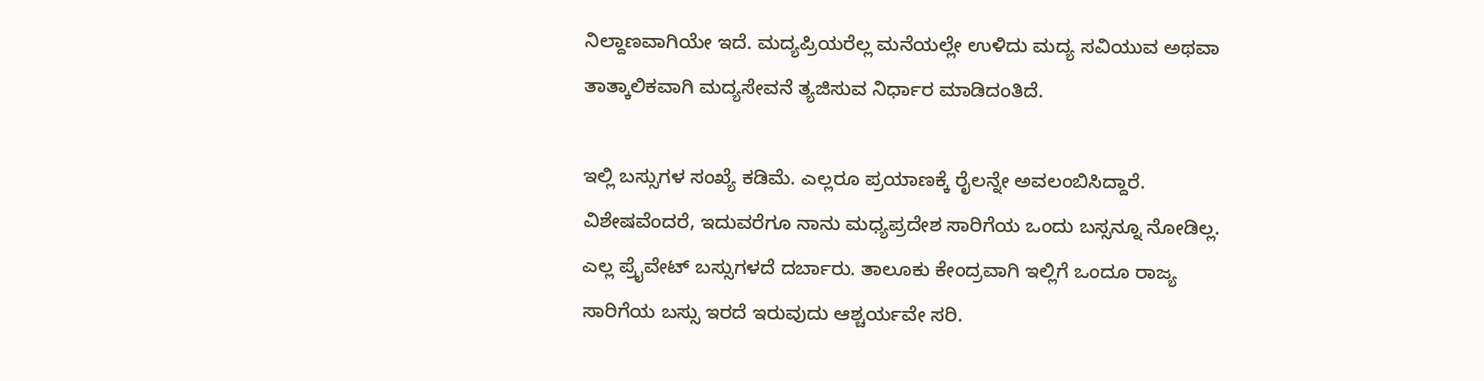ನಿಲ್ದಾಣವಾಗಿಯೇ ಇದೆ. ಮದ್ಯಪ್ರಿಯರೆಲ್ಲ ಮನೆಯಲ್ಲೇ ಉಳಿದು ಮದ್ಯ ಸವಿಯುವ ಅಥವಾ ತಾತ್ಕಾಲಿಕವಾಗಿ ಮದ್ಯಸೇವನೆ ತ್ಯಜಿಸುವ ನಿರ್ಧಾರ ಮಾಡಿದಂತಿದೆ.

ಇಲ್ಲಿ ಬಸ್ಸುಗಳ ಸಂಖ್ಯೆ ಕಡಿಮೆ. ಎಲ್ಲರೂ ಪ್ರಯಾಣಕ್ಕೆ ರೈಲನ್ನೇ ಅವಲಂಬಿಸಿದ್ದಾರೆ. ವಿಶೇಷವೆಂದರೆ, ಇದುವರೆಗೂ ನಾನು ಮಧ್ಯಪ್ರದೇಶ ಸಾರಿಗೆಯ ಒಂದು ಬಸ್ಸನ್ನೂ ನೋಡಿಲ್ಲ. ಎಲ್ಲ ಪ್ರೈವೇಟ್ ಬಸ್ಸುಗಳದೆ ದರ್ಬಾರು. ತಾಲೂಕು ಕೇಂದ್ರವಾಗಿ ಇಲ್ಲಿಗೆ ಒಂದೂ ರಾಜ್ಯ ಸಾರಿಗೆಯ ಬಸ್ಸು ಇರದೆ ಇರುವುದು ಆಶ್ಚರ್ಯವೇ ಸರಿ.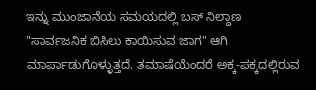ಇನ್ನು ಮುಂಜಾನೆಯ ಸಮಯದಲ್ಲಿ ಬಸ್ ನಿಲ್ದಾಣ "ಸಾರ್ವಜನಿಕ ಬಿಸಿಲು ಕಾಯಿಸುವ ಜಾಗ" ಆಗಿ ಮಾರ್ಪಾಡುಗೊಳ್ಳುತ್ತದೆ. ತಮಾಷೆಯೆಂದರೆ ಅಕ್ಕ-ಪಕ್ಕದಲ್ಲಿರುವ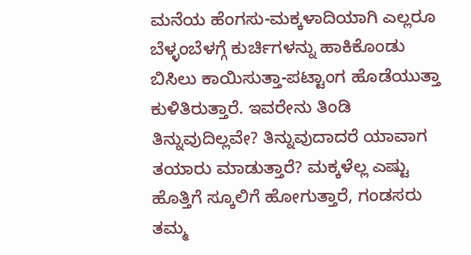ಮನೆಯ ಹೆಂಗಸು-ಮಕ್ಕಳಾದಿಯಾಗಿ ಎಲ್ಲರೂ ಬೆಳ್ಳಂಬೆಳಗ್ಗೆ ಕುರ್ಚಿಗಳನ್ನು ಹಾಕಿಕೊಂಡು ಬಿಸಿಲು ಕಾಯಿಸುತ್ತಾ-ಪಟ್ಟಾಂಗ ಹೊಡೆಯುತ್ತಾ ಕುಳಿತಿರುತ್ತಾರೆ. ಇವರೇನು ತಿಂಡಿ ತಿನ್ನುವುದಿಲ್ಲವೇ? ತಿನ್ನುವುದಾದರೆ ಯಾವಾಗ ತಯಾರು ಮಾಡುತ್ತಾರೆ? ಮಕ್ಕಳೆಲ್ಲ ಎಷ್ಟು ಹೊತ್ತಿಗೆ ಸ್ಕೂಲಿಗೆ ಹೋಗುತ್ತಾರೆ, ಗಂಡಸರು ತಮ್ಮ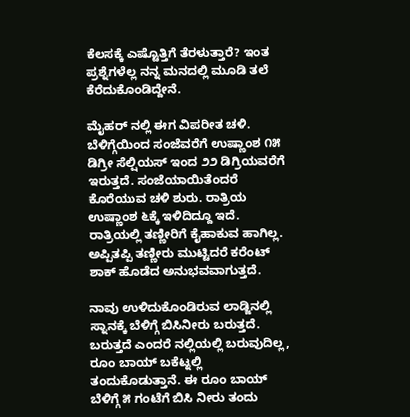ಕೆಲಸಕ್ಕೆ ಎಷ್ಟೊತ್ತಿಗೆ ತೆರಳುತ್ತಾರೆ? ಇಂತ ಪ್ರಶ್ನೆಗಳೆಲ್ಲ ನನ್ನ ಮನದಲ್ಲಿ ಮೂಡಿ ತಲೆ ಕೆರೆದುಕೊಂಡಿದ್ದೇನೆ.

ಮೈಹರ್ ನಲ್ಲಿ ಈಗ ವಿಪರೀತ ಚಳಿ. ಬೆಳಿಗ್ಗೆಯಿಂದ ಸಂಜೆವರೆಗೆ ಉಷ್ಣಾಂಶ ೧೫ ಡಿಗ್ರೀ ಸೆಲ್ಷಿಯಸ್ ಇಂದ ೨೨ ಡಿಗ್ರಿಯವರೆಗೆ ಇರುತ್ತದೆ. ಸಂಜೆಯಾಯಿತೆಂದರೆ ಕೊರೆಯುವ ಚಳಿ ಶುರು. ರಾತ್ರಿಯ ಉಷ್ಣಾಂಶ ೬ಕ್ಕೆ ಇಳಿದಿದ್ದೂ ಇದೆ. ರಾತ್ರಿಯಲ್ಲಿ ತಣ್ಣೀರಿಗೆ ಕೈಹಾಕುವ ಹಾಗಿಲ್ಲ. ಅಪ್ಪಿತಪ್ಪಿ ತಣ್ಣೀರು ಮುಟ್ಟಿದರೆ ಕರೆಂಟ್ ಶಾಕ್ ಹೊಡೆದ ಅನುಭವವಾಗುತ್ತದೆ.

ನಾವು ಉಳಿದುಕೊಂಡಿರುವ ಲಾಡ್ಜಿನಲ್ಲಿ ಸ್ನಾನಕ್ಕೆ ಬೆಳಿಗ್ಗೆ ಬಿಸಿನೀರು ಬರುತ್ತದೆ. ಬರುತ್ತದೆ ಎಂದರೆ ನಲ್ಲಿಯಲ್ಲಿ ಬರುವುದಿಲ್ಲ, ರೂಂ ಬಾಯ್ ಬಕೆಟ್ನಲ್ಲಿ ತಂದುಕೊಡುತ್ತಾನೆ. ಈ ರೂಂ ಬಾಯ್ ಬೆಳಿಗ್ಗೆ ೫ ಗಂಟೆಗೆ ಬಿಸಿ ನೀರು ತಂದು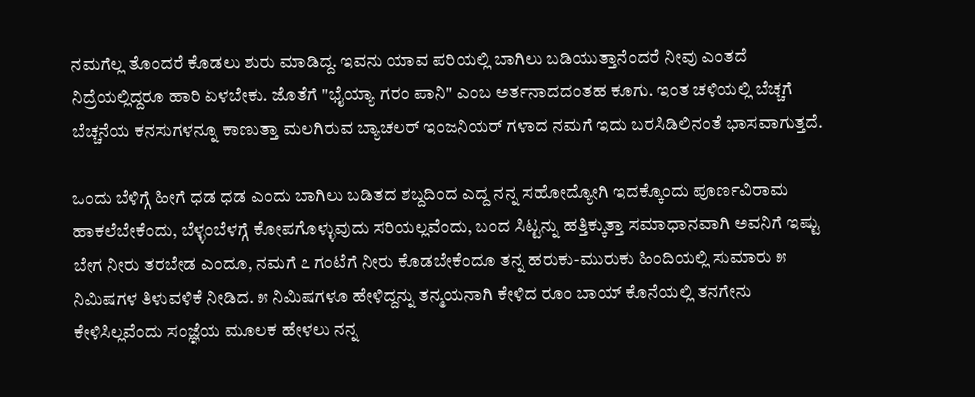ನಮಗೆಲ್ಲ ತೊಂದರೆ ಕೊಡಲು ಶುರು ಮಾಡಿದ್ದ. ಇವನು ಯಾವ ಪರಿಯಲ್ಲಿ ಬಾಗಿಲು ಬಡಿಯುತ್ತಾನೆಂದರೆ ನೀವು ಎಂತದೆ ನಿದ್ರೆಯಲ್ಲಿದ್ದರೂ ಹಾರಿ ಏಳಬೇಕು. ಜೊತೆಗೆ "ಭೈಯ್ಯಾ ಗರಂ ಪಾನಿ" ಎಂಬ ಅರ್ತನಾದದಂತಹ ಕೂಗು. ಇಂತ ಚಳಿಯಲ್ಲಿ ಬೆಚ್ಚಗೆ ಬೆಚ್ಚನೆಯ ಕನಸುಗಳನ್ನೂ ಕಾಣುತ್ತಾ ಮಲಗಿರುವ ಬ್ಯಾಚಲರ್ ಇಂಜನಿಯರ್ ಗಳಾದ ನಮಗೆ ಇದು ಬರಸಿಡಿಲಿನಂತೆ ಭಾಸವಾಗುತ್ತದೆ.

ಒಂದು ಬೆಳಿಗ್ಗೆ ಹೀಗೆ ಧಡ ಧಡ ಎಂದು ಬಾಗಿಲು ಬಡಿತದ ಶಬ್ದದಿಂದ ಎದ್ದ ನನ್ನ ಸಹೋದ್ಯೋಗಿ ಇದಕ್ಕೊಂದು ಪೂರ್ಣವಿರಾಮ ಹಾಕಲೆಬೇಕೆಂದು, ಬೆಳ್ಳಂಬೆಳಗ್ಗೆ ಕೋಪಗೊಳ್ಳುವುದು ಸರಿಯಲ್ಲವೆಂದು, ಬಂದ ಸಿಟ್ಟನ್ನು ಹತ್ತಿಕ್ಕುತ್ತಾ ಸಮಾಧಾನವಾಗಿ ಅವನಿಗೆ ಇಷ್ಟು ಬೇಗ ನೀರು ತರಬೇಡ ಎಂದೂ, ನಮಗೆ ೭ ಗಂಟೆಗೆ ನೀರು ಕೊಡಬೇಕೆಂದೂ ತನ್ನ ಹರುಕು-ಮುರುಕು ಹಿಂದಿಯಲ್ಲಿ ಸುಮಾರು ೫ ನಿಮಿಷಗಳ ತಿಳುವಳಿಕೆ ನೀಡಿದ. ೫ ನಿಮಿಷಗಳೂ ಹೇಳಿದ್ದನ್ನು ತನ್ಮಯನಾಗಿ ಕೇಳಿದ ರೂಂ ಬಾಯ್ ಕೊನೆಯಲ್ಲಿ ತನಗೇನು ಕೇಳಿಸಿಲ್ಲವೆಂದು ಸಂಜ್ಞೆಯ ಮೂಲಕ ಹೇಳಲು ನನ್ನ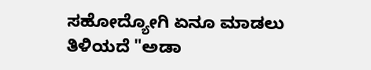ಸಹೋದ್ಯೋಗಿ ಏನೂ ಮಾಡಲು ತಿಳಿಯದೆ "ಅಡಾ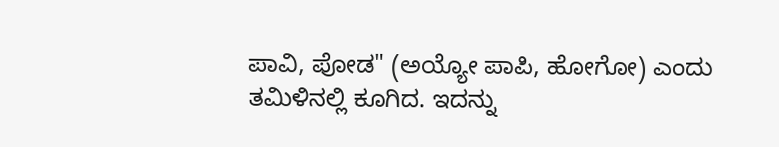ಪಾವಿ, ಪೋಡ" (ಅಯ್ಯೋ ಪಾಪಿ, ಹೋಗೋ) ಎಂದು ತಮಿಳಿನಲ್ಲಿ ಕೂಗಿದ. ಇದನ್ನು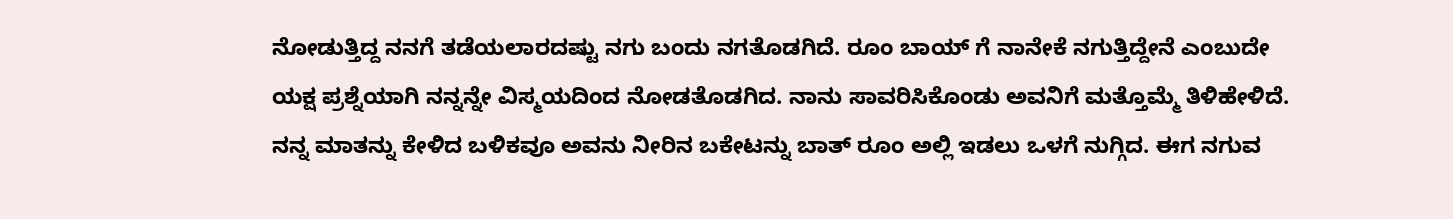ನೋಡುತ್ತಿದ್ದ ನನಗೆ ತಡೆಯಲಾರದಷ್ಟು ನಗು ಬಂದು ನಗತೊಡಗಿದೆ. ರೂಂ ಬಾಯ್ ಗೆ ನಾನೇಕೆ ನಗುತ್ತಿದ್ದೇನೆ ಎಂಬುದೇ ಯಕ್ಷ ಪ್ರಶ್ನೆಯಾಗಿ ನನ್ನನ್ನೇ ವಿಸ್ಮಯದಿಂದ ನೋಡತೊಡಗಿದ. ನಾನು ಸಾವರಿಸಿಕೊಂಡು ಅವನಿಗೆ ಮತ್ತೊಮ್ಮೆ ತಿಳಿಹೇಳಿದೆ. ನನ್ನ ಮಾತನ್ನು ಕೇಳಿದ ಬಳಿಕವೂ ಅವನು ನೀರಿನ ಬಕೇಟನ್ನು ಬಾತ್ ರೂಂ ಅಲ್ಲಿ ಇಡಲು ಒಳಗೆ ನುಗ್ಗಿದ. ಈಗ ನಗುವ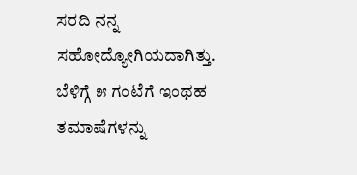ಸರದಿ ನನ್ನ ಸಹೋದ್ಯೋಗಿಯದಾಗಿತ್ತು. ಬೆಳಿಗ್ಗೆ ೫ ಗಂಟೆಗೆ ಇಂಥಹ ತಮಾಷೆಗಳನ್ನು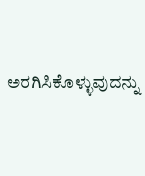ಅರಗಿಸಿಕೊಳ್ಳುವುದನ್ನು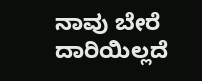ನಾವು ಬೇರೆ ದಾರಿಯಿಲ್ಲದೆ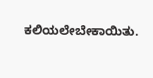ಕಲಿಯಲೇಬೇಕಾಯಿತು.